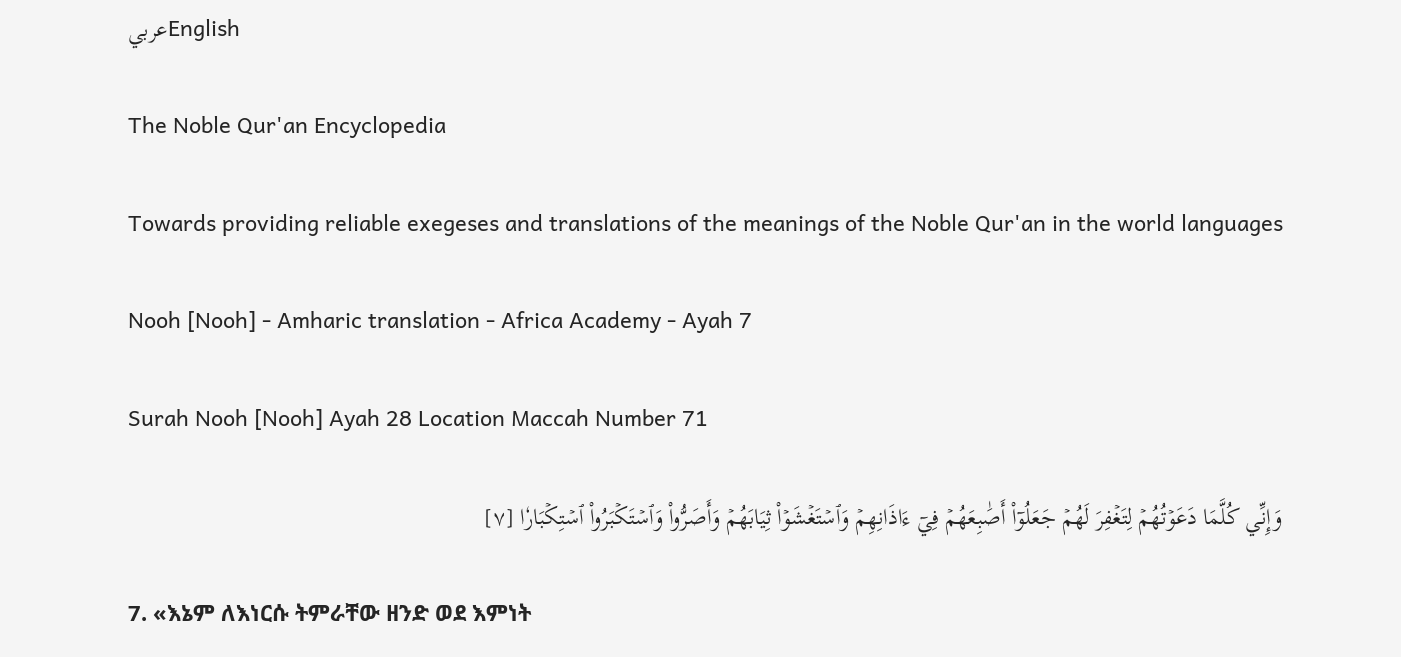عربيEnglish

The Noble Qur'an Encyclopedia

Towards providing reliable exegeses and translations of the meanings of the Noble Qur'an in the world languages

Nooh [Nooh] - Amharic translation - Africa Academy - Ayah 7

Surah Nooh [Nooh] Ayah 28 Location Maccah Number 71

وَإِنِّي كُلَّمَا دَعَوۡتُهُمۡ لِتَغۡفِرَ لَهُمۡ جَعَلُوٓاْ أَصَٰبِعَهُمۡ فِيٓ ءَاذَانِهِمۡ وَٱسۡتَغۡشَوۡاْ ثِيَابَهُمۡ وَأَصَرُّواْ وَٱسۡتَكۡبَرُواْ ٱسۡتِكۡبَارٗا [٧]

7. «እኔም ለእነርሱ ትምራቸው ዘንድ ወደ እምነት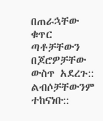በጠራኋቸው ቁጥር ጣቶቻቸውን በጆሮዎቻቸው ውስጥ አደረጉ:: ልብሶቻቸውንም ተከናነቡ::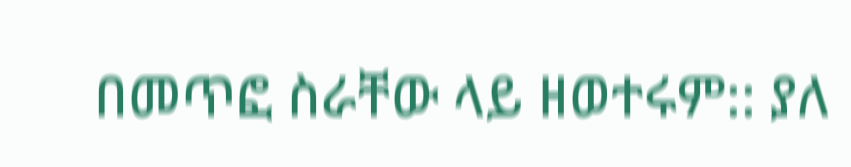በመጥፎ ስራቸው ላይ ዘወተሩም:: ያለ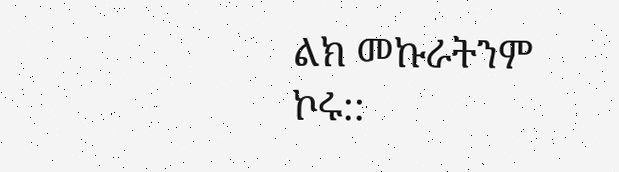ልክ መኩራትንም ኮሩ::